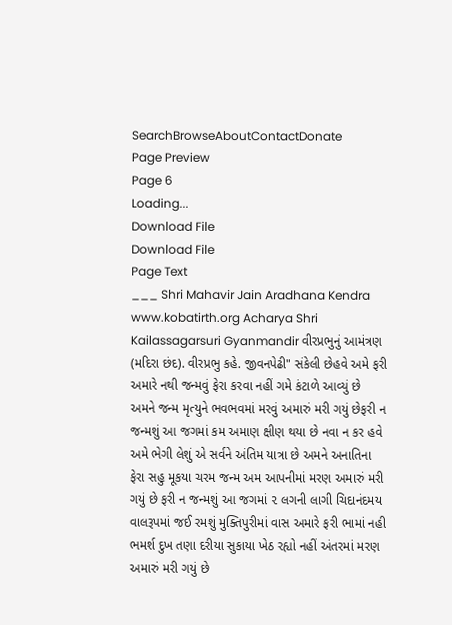SearchBrowseAboutContactDonate
Page Preview
Page 6
Loading...
Download File
Download File
Page Text
___ Shri Mahavir Jain Aradhana Kendra www.kobatirth.org Acharya Shri Kailassagarsuri Gyanmandir વીરપ્રભુનું આમંત્રણ (મદિરા છંદ). વીરપ્રભુ કહે. જીવનપેઢી" સંકેલી છેહવે અમે ફરી અમારે નથી જન્મવું ફેરા કરવા નહીં ગમે કંટાળે આવ્યું છે અમને જન્મ મૃત્યુને ભવભવમાં મરવું અમારું મરી ગયું છેફરી ન જન્મશું આ જગમાં કમ અમાણ ક્ષીણ થયા છે નવા ન કર હવે અમે ભેગી લેશું એ સર્વને અંતિમ યાત્રા છે અમને અનાતિના ફેરા સહુ મૂકયા ચરમ જન્મ અમ આપનીમાં મરણ અમારું મરી ગયું છે ફરી ન જન્મશું આ જગમાં ૨ લગની લાગી ચિદાનંદમય વાલરૂપમાં જઈ રમશું મુક્તિપુરીમાં વાસ અમારે ફરી ભામાં નહી ભમર્શ દુખ તણા દરીયા સુકાયા ખેઠ રહ્યો નહીં અંતરમાં મરણ અમારું મરી ગયું છે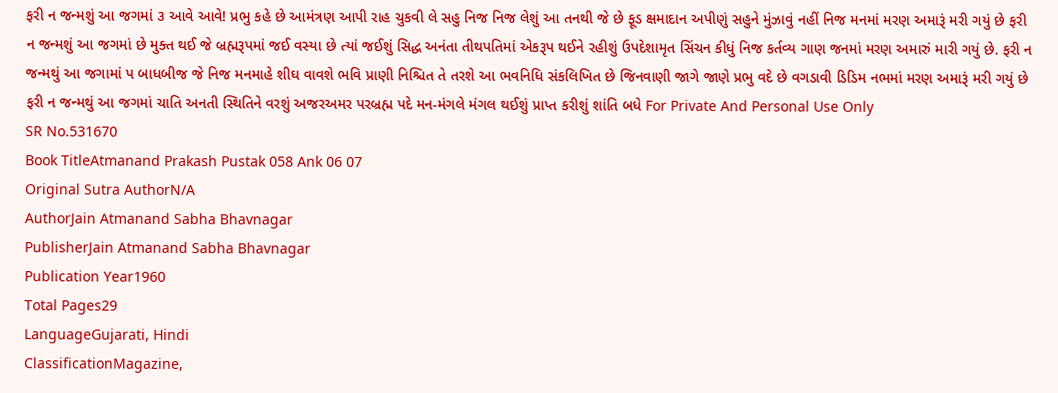ફરી ન જન્મશું આ જગમાં ૩ આવે આવે! પ્રભુ કહે છે આમંત્રણ આપી રાહ ચુકવી લે સહુ નિજ નિજ લેશું આ તનથી જે છે ફૂડ ક્ષમાદાન અપીણું સહુને મુંઝાવું નહીં નિજ મનમાં મરણ અમારૂં મરી ગયું છે ફરી ન જન્મશું આ જગમાં છે મુક્ત થઈ જે બ્રહ્મરૂપમાં જઈ વસ્યા છે ત્યાં જઈશું સિદ્ધ અનંતા તીથપતિમાં એકરૂપ થઈને રહીશું ઉપદેશામૃત સિંચન કીધું નિજ કર્તવ્ય ગાણ જનમાં મરણ અમારું મારી ગયું છે. ફરી ન જન્મથું આ જગામાં પ બાધબીજ જે નિજ મનમાહે શીઘ વાવશે ભવિ પ્રાણી નિશ્ચિત તે તરશે આ ભવનિધિ સંકલિખિત છે જિનવાણી જાગે જાણે પ્રભુ વદે છે વગડાવી ડિડિમ નભમાં મરણ અમારૂં મરી ગયું છે ફરી ન જન્મથું આ જગમાં ચાતિ અનતી સ્થિતિને વરશું અજરઅમર પરબ્રહ્મ પદે મન-મંગલે મંગલ થઈશું પ્રાપ્ત કરીશું શાંતિ બધે For Private And Personal Use Only
SR No.531670
Book TitleAtmanand Prakash Pustak 058 Ank 06 07
Original Sutra AuthorN/A
AuthorJain Atmanand Sabha Bhavnagar
PublisherJain Atmanand Sabha Bhavnagar
Publication Year1960
Total Pages29
LanguageGujarati, Hindi
ClassificationMagazine,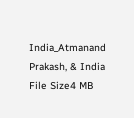India_Atmanand Prakash, & India
File Size4 MB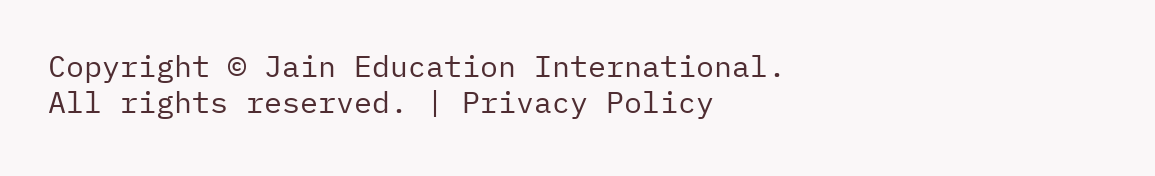Copyright © Jain Education International. All rights reserved. | Privacy Policy